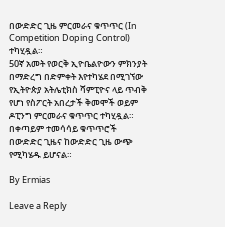በውድድር ጊዜ ምርመራና ቁጥጥር (In Competition Doping Control) ተካሂዷል።
50ኛ አመት የወርቅ ኢዮቤልዮውን ምክንያት በማድረግ በድምቀት እየተካሄደ በሚገኘው የኢትዮጵያ አትሌቲክስ ሻምፒዮና ላይ ጥብቅ የሆነ የስፖርት አበረታች ቅመሞች ወይም ዶፒንግ ምርመራና ቁጥጥር ተካሂዷል።
በቀጣይም ተመሳሳይ ቁጥጥሮች በውድድር ጊዜና ከውድድር ጊዜ ውጭ የሚካሄዱ ይሆናል።

By Ermias

Leave a Reply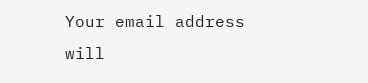Your email address will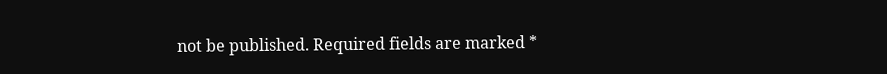not be published. Required fields are marked *